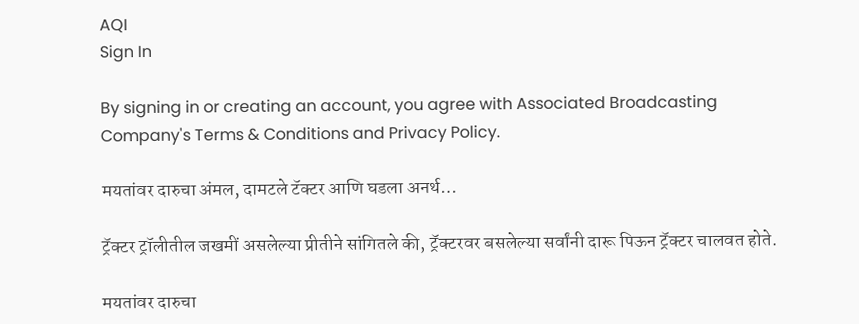AQI
Sign In

By signing in or creating an account, you agree with Associated Broadcasting Company's Terms & Conditions and Privacy Policy.

मयतांवर दारुचा अंमल, दामटले टॅक्टर आणि घडला अनर्थ…

ट्रॅक्टर ट्रॉलीतील जखमीं असलेल्या प्रीतीने सांगितले की, ट्रॅक्टरवर बसलेल्या सर्वांनी दारू पिऊन ट्रॅक्टर चालवत होते.

मयतांवर दारुचा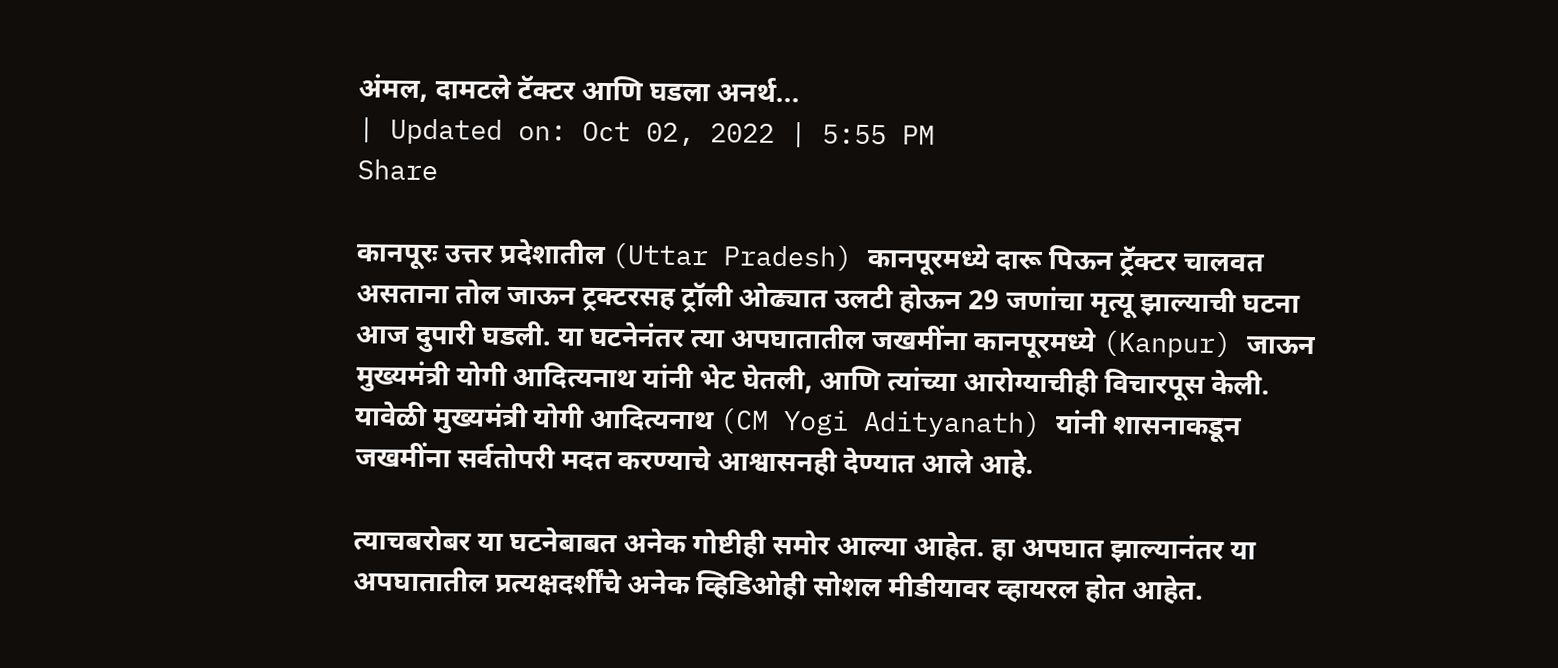अंमल, दामटले टॅक्टर आणि घडला अनर्थ...
| Updated on: Oct 02, 2022 | 5:55 PM
Share

कानपूरः उत्तर प्रदेशातील (Uttar Pradesh) कानपूरमध्ये दारू पिऊन ट्रॅक्टर चालवत असताना तोल जाऊन ट्रक्टरसह ट्रॉली ओढ्यात उलटी होऊन 29 जणांचा मृत्यू झाल्याची घटना आज दुपारी घडली. या घटनेनंतर त्या अपघातातील जखमींना कानपूरमध्ये (Kanpur) जाऊन मुख्यमंत्री योगी आदित्यनाथ यांनी भेट घेतली, आणि त्यांच्या आरोग्याचीही विचारपूस केली. यावेळी मुख्यमंत्री योगी आदित्यनाथ (CM Yogi Adityanath) यांनी शासनाकडून जखमींना सर्वतोपरी मदत करण्याचे आश्वासनही देण्यात आले आहे.

त्याचबरोबर या घटनेबाबत अनेक गोष्टीही समोर आल्या आहेत. हा अपघात झाल्यानंतर या अपघातातील प्रत्यक्षदर्शींचे अनेक व्हिडिओही सोशल मीडीयावर व्हायरल होत आहेत.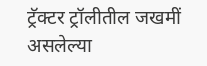ट्रॅक्टर ट्रॉलीतील जखमीं असलेल्या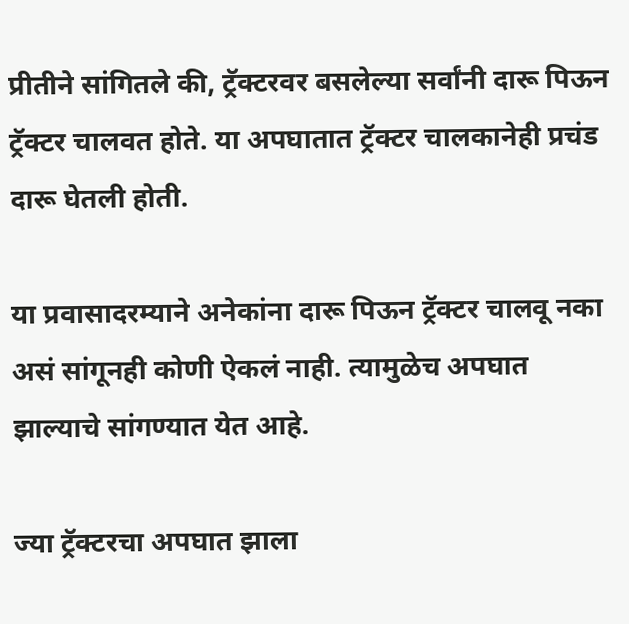प्रीतीने सांगितले की, ट्रॅक्टरवर बसलेल्या सर्वांनी दारू पिऊन ट्रॅक्टर चालवत होते. या अपघातात ट्रॅक्टर चालकानेही प्रचंड दारू घेतली होती.

या प्रवासादरम्याने अनेकांना दारू पिऊन ट्रॅक्टर चालवू नका असं सांगूनही कोणी ऐकलं नाही. त्यामुळेच अपघात झाल्याचे सांगण्यात येत आहे.

ज्या ट्रॅक्टरचा अपघात झाला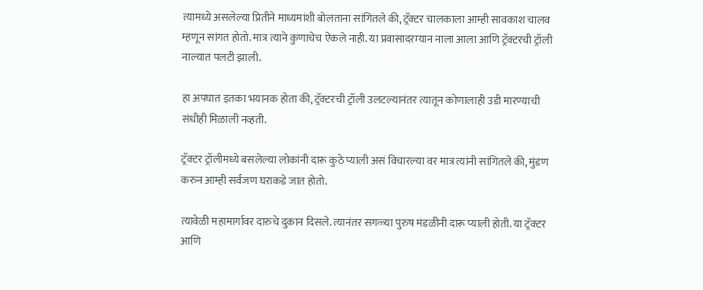त्यामध्ये असलेल्या प्रितीने माध्यमांशी बोलताना सांगितले की, ट्रॅक्टर चालकाला आम्ही सावकाश चालव म्हणून सांगत होतो. मात्र त्याने कुणाचेच ऐकले नाही. या प्रवासादरम्यान नाला आला आणि ट्रॅक्टरची ट्रॉली नाल्यात पलटी झाली.

हा अपघात इतका भयानक होता की, ट्रॅक्टरची ट्रॉली उलटल्यानंतर त्यातून कोणालाही उडी मारण्याची संधीही मिळाली नव्हती.

ट्रॅक्टर ट्रॉलीमध्ये बसलेल्या लोकांनी दारू कुठे प्याली असं विचारल्या वर मात्र त्यांनी सांगितले की, मुंडण करुन आम्ही सर्वजण घराकडे जात होतो.

त्यावेळी महामार्गावर दारुचे दुकान दिसले. त्यानंतर सगळ्या पुरुष मंडळीनी दारू प्याली होती. या ट्रॅक्टर आणि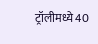ट्रॉलीमध्ये 40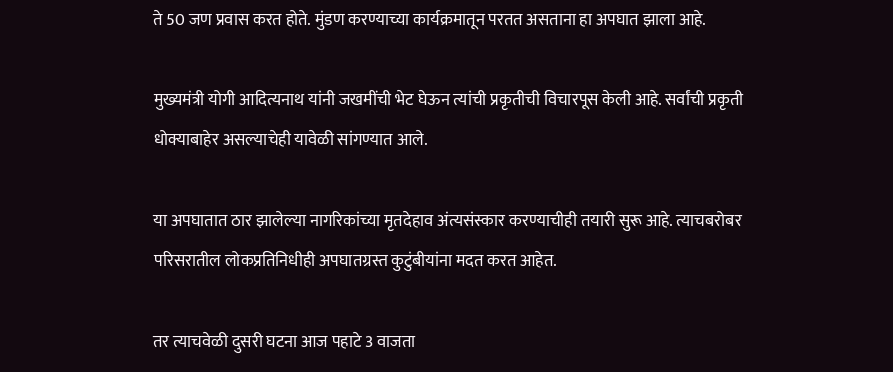ते 50 जण प्रवास करत होते. मुंडण करण्याच्या कार्यक्रमातून परतत असताना हा अपघात झाला आहे.

मुख्यमंत्री योगी आदित्यनाथ यांनी जखमींची भेट घेऊन त्यांची प्रकृतीची विचारपूस केली आहे. सर्वांची प्रकृती धोक्याबाहेर असल्याचेही यावेळी सांगण्यात आले.

या अपघातात ठार झालेल्या नागरिकांच्या मृतदेहाव अंत्यसंस्कार करण्याचीही तयारी सुरू आहे. त्याचबरोबर परिसरातील लोकप्रतिनिधीही अपघातग्रस्त कुटुंबीयांना मदत करत आहेत.

तर त्याचवेळी दुसरी घटना आज पहाटे 3 वाजता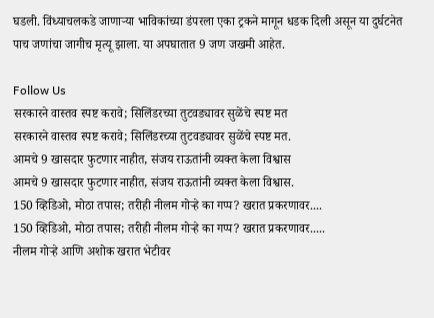घडली. विंध्याचलकडे जाणाऱ्या भाविकांच्या डंपरला एका ट्रकने मागून धडक दिली असून या दुर्घटनेत पाच जणांचा जागीच मृत्यू झाला. या अपघातात 9 जण जखमी आहेत.

Follow Us
सरकारने वास्तव स्पष्ट करावे; सिलिंडरच्या तुटवड्यावर सुळेंचे स्पष्ट मत
सरकारने वास्तव स्पष्ट करावे; सिलिंडरच्या तुटवड्यावर सुळेंचे स्पष्ट मत.
आमचे 9 खासदार फुटणार नाहीत, संजय राऊतांनी व्यक्त केला विश्वास
आमचे 9 खासदार फुटणार नाहीत, संजय राऊतांनी व्यक्त केला विश्वास.
150 व्हिडिओ, मोठा तपास; तरीही नीलम गोऱ्हे का गप्प? खरात प्रकरणावर....
150 व्हिडिओ, मोठा तपास; तरीही नीलम गोऱ्हे का गप्प? खरात प्रकरणावर.....
नीलम गोऱ्हे आणि अशोक खरात भेटीवर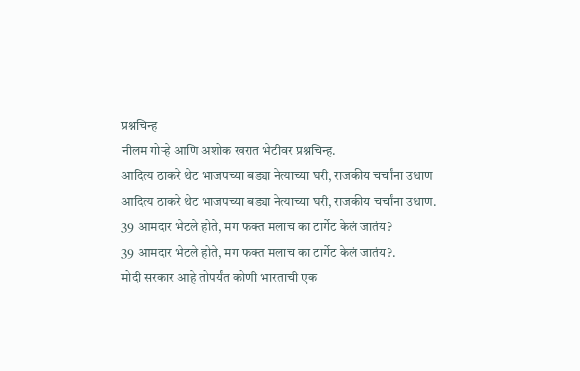प्रश्नचिन्ह
नीलम गोऱ्हे आणि अशोक खरात भेटीवर प्रश्नचिन्ह.
आदित्य ठाकरे थेट भाजपच्या बड्या नेत्याच्या घरी, राजकीय चर्चांना उधाण
आदित्य ठाकरे थेट भाजपच्या बड्या नेत्याच्या घरी, राजकीय चर्चांना उधाण.
39 आमदार भेटले होते, मग फक्त मलाच का टार्गेट केलं जातंय?
39 आमदार भेटले होते, मग फक्त मलाच का टार्गेट केलं जातंय?.
मोदी सरकार आहे तोपर्यंत कोणी भारताची एक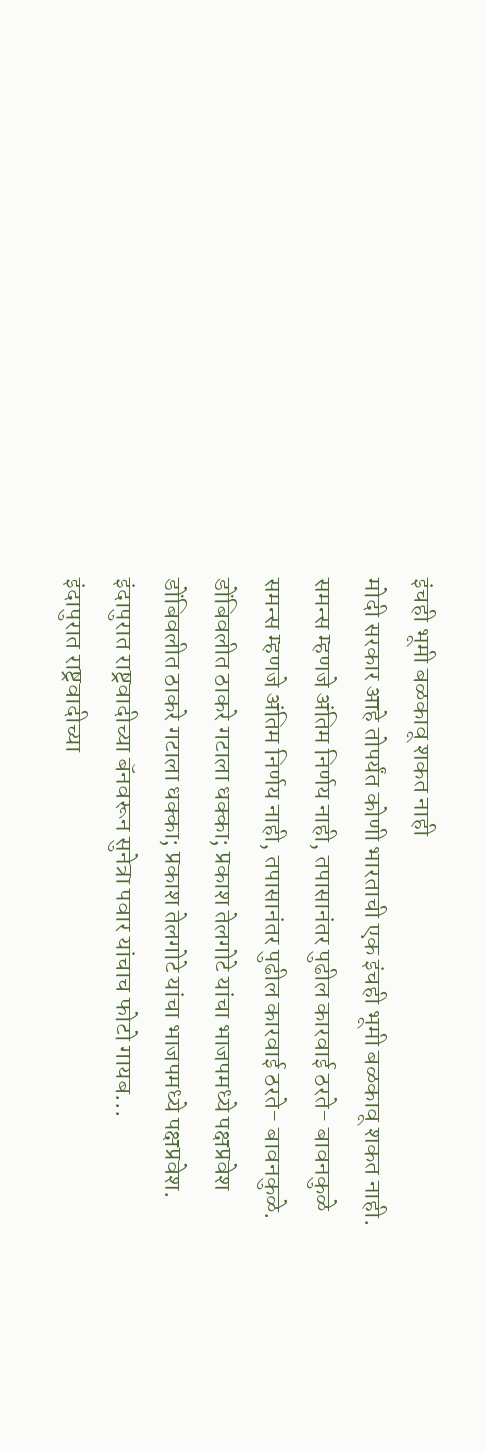इंचही भूमी बळकावू शकत नाही
मोदी सरकार आहे तोपर्यंत कोणी भारताची एक इंचही भूमी बळकावू शकत नाही.
समन्स म्हणजे अंतिम निर्णय नाही, तपासानंतर पुढील कारवाई ठरते- बावनकुळे
समन्स म्हणजे अंतिम निर्णय नाही, तपासानंतर पुढील कारवाई ठरते- बावनकुळे.
डोंबिवलीत ठाकरे गटाला धक्का; प्रकाश तेलगोटे यांचा भाजपमध्ये पक्षप्रवेश
डोंबिवलीत ठाकरे गटाला धक्का; प्रकाश तेलगोटे यांचा भाजपमध्ये पक्षप्रवेश.
इंदापुरात राष्ट्रवादीच्या बॅनवरून सुनेत्रा पवार यांचाच फोटो गायब...
इंदापुरात राष्ट्रवादीच्या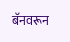बॅनवरून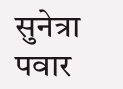सुनेत्रा पवार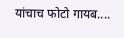यांचाच फोटो गायब....